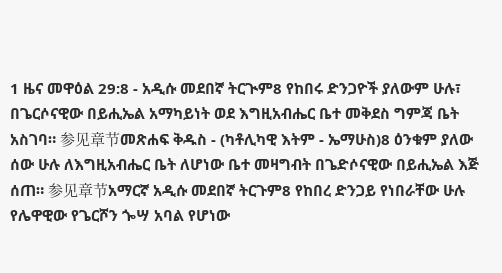1 ዜና መዋዕል 29:8 - አዲሱ መደበኛ ትርጒም8 የከበሩ ድንጋዮች ያለውም ሁሉ፣ በጌርሶናዊው በይሒኤል አማካይነት ወደ እግዚአብሔር ቤተ መቅደስ ግምጃ ቤት አስገባ። 参见章节መጽሐፍ ቅዱስ - (ካቶሊካዊ እትም - ኤማሁስ)8 ዕንቁም ያለው ሰው ሁሉ ለእግዚአብሔር ቤት ለሆነው ቤተ መዛግብት በጌድሶናዊው በይሒኤል እጅ ሰጠ። 参见章节አማርኛ አዲሱ መደበኛ ትርጉም8 የከበረ ድንጋይ የነበራቸው ሁሉ የሌዋዊው የጌርሾን ጐሣ አባል የሆነው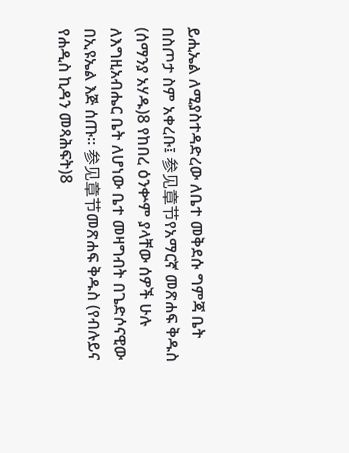ይሒኤል ለሚያስተዳድረው ለቤተ መቅደሱ ግምጃ ቤት በስጦታ ስም አቀረቡ፤ 参见章节የአማርኛ መጽሐፍ ቅዱስ (ሰማንያ አሃዱ)8 የከበረ ዕንቍም ያላቸው ሰዎች ሁሉ ለእግዚአብሔር ቤት ለሆነው ቤተ መዛግብት በጌድሶናዊው በኢዩኤል እጅ ሰጡ። 参见章节መጽሐፍ ቅዱስ (የብሉይና የሐዲስ ኪዳን መጻሕፍት)8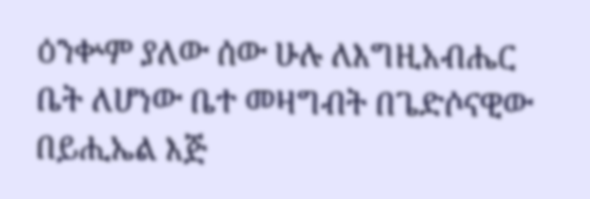ዕንቍም ያለው ሰው ሁሉ ለእግዚአብሔር ቤት ለሆነው ቤተ መዛግብት በጌድሶናዊው በይሒኤል እጅ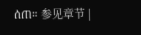ሰጠ። 参见章节 |